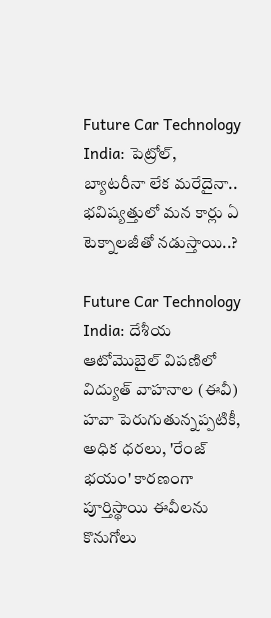Future Car Technology India: పెట్రోల్, బ్యాటరీనా లేక మరేదైనా.. భవిష్యత్తులో మన కార్లు ఏ టెక్నాలజీతో నడుస్తాయి..?

Future Car Technology India: దేశీయ ఆటోమొబైల్ విపణిలో విద్యుత్ వాహనాల (ఈవీ) హవా పెరుగుతున్నప్పటికీ, అధిక ధరలు, 'రేంజ్ భయం' కారణంగా పూర్తిస్థాయి ఈవీలను కొనుగోలు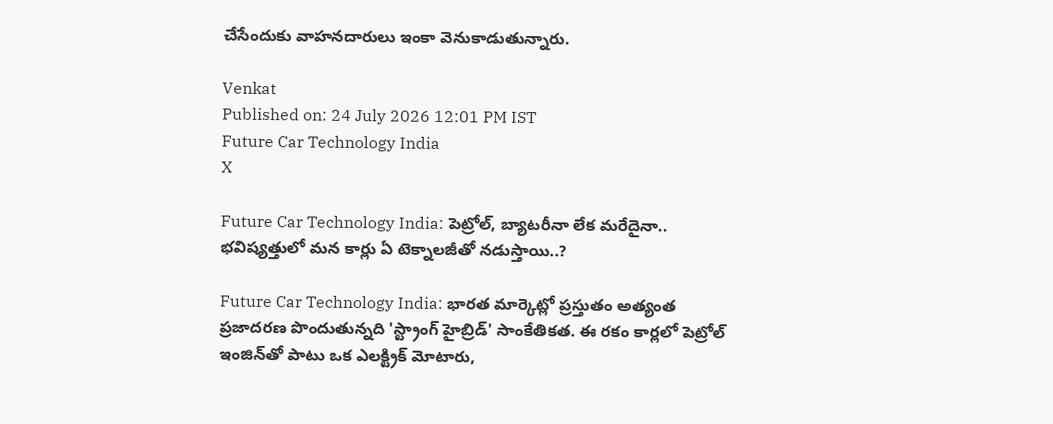చేసేందుకు వాహనదారులు ఇంకా వెనుకాడుతున్నారు.

Venkat
Published on: 24 July 2026 12:01 PM IST
Future Car Technology India
X

Future Car Technology India: పెట్రోల్, బ్యాటరీనా లేక మరేదైనా.. భవిష్యత్తులో మన కార్లు ఏ టెక్నాలజీతో నడుస్తాయి..?

Future Car Technology India: భారత మార్కెట్లో ప్రస్తుతం అత్యంత ప్రజాదరణ పొందుతున్నది 'స్ట్రాంగ్ హైబ్రిడ్' సాంకేతికత. ఈ రకం కార్లలో పెట్రోల్ ఇంజిన్‌తో పాటు ఒక ఎలక్ట్రిక్ మోటారు,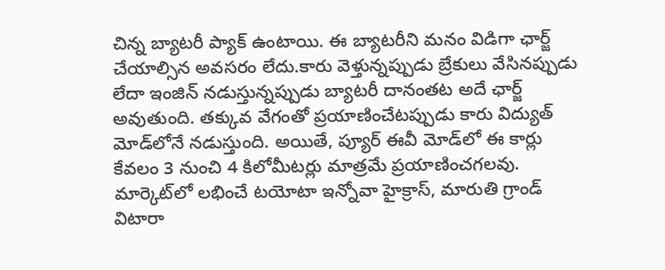చిన్న బ్యాటరీ ప్యాక్ ఉంటాయి. ఈ బ్యాటరీని మనం విడిగా ఛార్జ్ చేయాల్సిన అవసరం లేదు.కారు వెళ్తున్నప్పుడు బ్రేకులు వేసినప్పుడు లేదా ఇంజిన్ నడుస్తున్నప్పుడు బ్యాటరీ దానంతట అదే ఛార్జ్ అవుతుంది. తక్కువ వేగంతో ప్రయాణించేటప్పుడు కారు విద్యుత్ మోడ్‌లోనే నడుస్తుంది. అయితే, ప్యూర్ ఈవీ మోడ్‌లో ఈ కార్లు కేవలం 3 నుంచి 4 కిలోమీటర్లు మాత్రమే ప్రయాణించగలవు. మార్కెట్‌లో లభించే టయోటా ఇన్నోవా హైక్రాస్, మారుతి గ్రాండ్ విటారా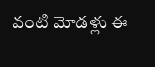వంటి మోడళ్లు ఈ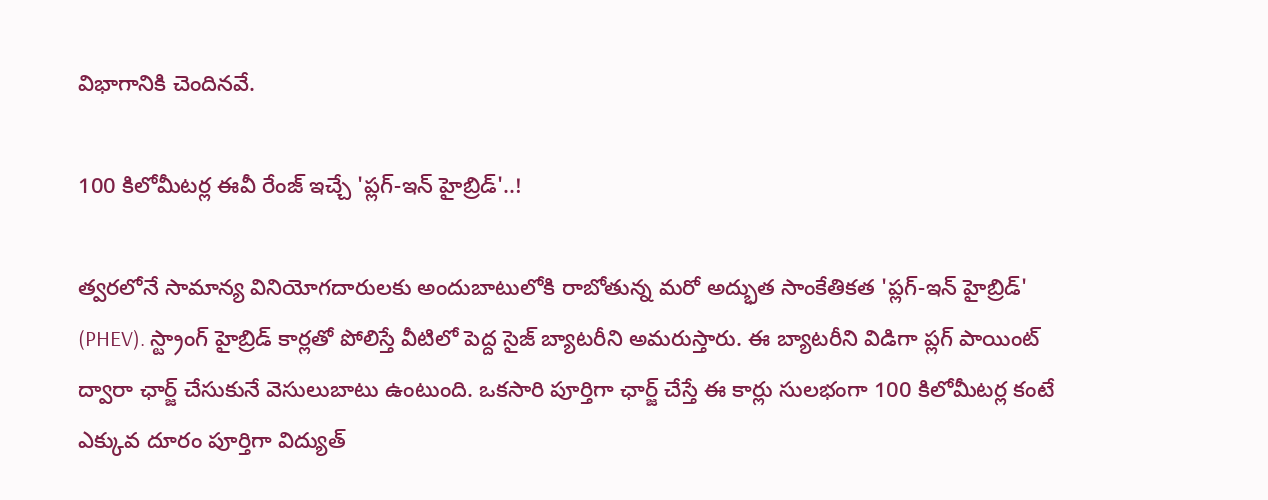విభాగానికి చెందినవే.

100 కిలోమీటర్ల ఈవీ రేంజ్ ఇచ్చే 'ప్లగ్-ఇన్ హైబ్రిడ్'..!

త్వరలోనే సామాన్య వినియోగదారులకు అందుబాటులోకి రాబోతున్న మరో అద్భుత సాంకేతికత 'ప్లగ్-ఇన్ హైబ్రిడ్' (PHEV). స్ట్రాంగ్ హైబ్రిడ్ కార్లతో పోలిస్తే వీటిలో పెద్ద సైజ్ బ్యాటరీని అమరుస్తారు. ఈ బ్యాటరీని విడిగా ప్లగ్ పాయింట్ ద్వారా ఛార్జ్ చేసుకునే వెసులుబాటు ఉంటుంది. ఒకసారి పూర్తిగా ఛార్జ్ చేస్తే ఈ కార్లు సులభంగా 100 కిలోమీటర్ల కంటే ఎక్కువ దూరం పూర్తిగా విద్యుత్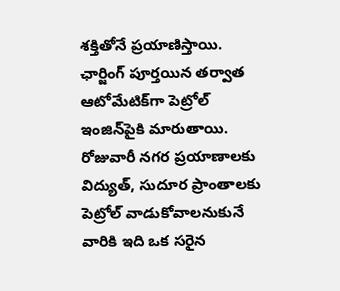శక్తితోనే ప్రయాణిస్తాయి. ఛార్జింగ్ పూర్తయిన తర్వాత ఆటోమేటిక్‌గా పెట్రోల్ ఇంజిన్‌పైకి మారుతాయి. రోజువారీ నగర ప్రయాణాలకు విద్యుత్, సుదూర ప్రాంతాలకు పెట్రోల్ వాడుకోవాలనుకునే వారికి ఇది ఒక సరైన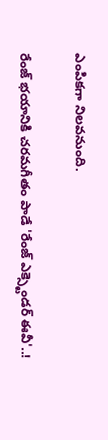ఎంపికగా నిలవనుంది.

రేంజ్ భయానికి చరమగీతం పాడే 'రేంజ్ ఎక్స్టెండర్ ఈవీ'..!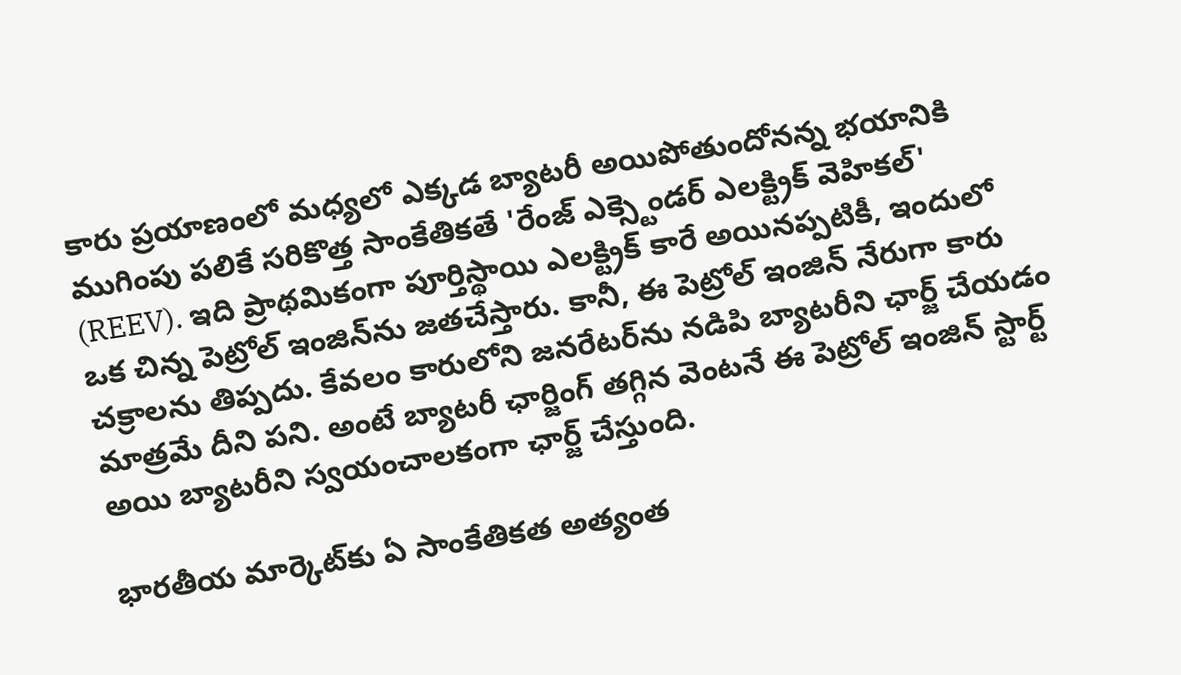కారు ప్రయాణంలో మధ్యలో ఎక్కడ బ్యాటరీ అయిపోతుందోనన్న భయానికి ముగింపు పలికే సరికొత్త సాంకేతికతే 'రేంజ్ ఎక్స్టెండర్ ఎలక్ట్రిక్ వెహికల్' (REEV). ఇది ప్రాథమికంగా పూర్తిస్థాయి ఎలక్ట్రిక్ కారే అయినప్పటికీ, ఇందులో ఒక చిన్న పెట్రోల్ ఇంజిన్‌ను జతచేస్తారు. కానీ, ఈ పెట్రోల్ ఇంజిన్ నేరుగా కారు చక్రాలను తిప్పదు. కేవలం కారులోని జనరేటర్‌ను నడిపి బ్యాటరీని ఛార్జ్ చేయడం మాత్రమే దీని పని. అంటే బ్యాటరీ ఛార్జింగ్ తగ్గిన వెంటనే ఈ పెట్రోల్ ఇంజిన్ స్టార్ట్ అయి బ్యాటరీని స్వయంచాలకంగా ఛార్జ్ చేస్తుంది.

భారతీయ మార్కెట్‌కు ఏ సాంకేతికత అత్యంత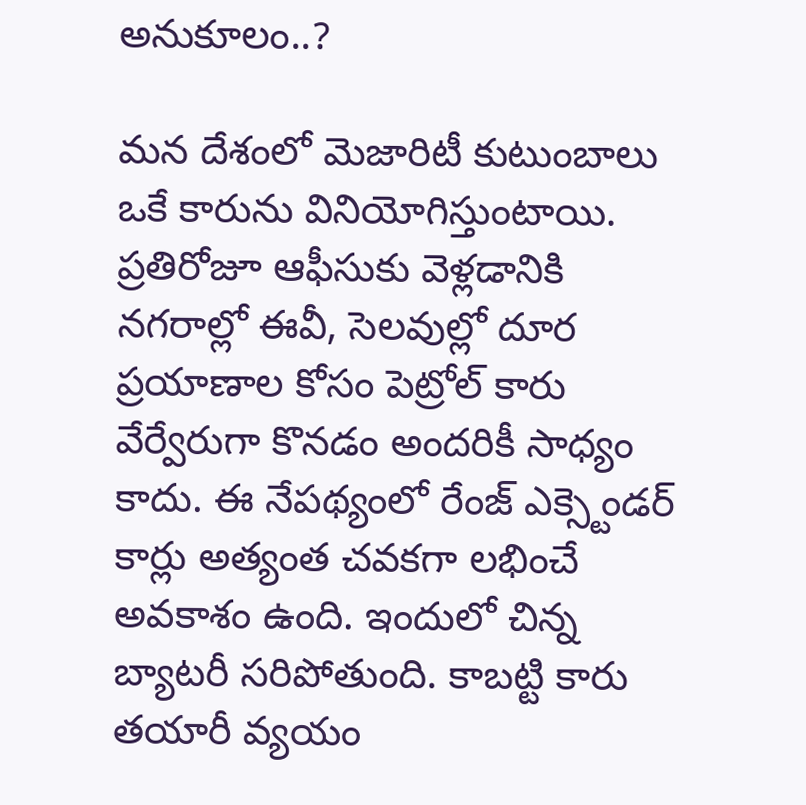అనుకూలం..?

మన దేశంలో మెజారిటీ కుటుంబాలు ఒకే కారును వినియోగిస్తుంటాయి. ప్రతిరోజూ ఆఫీసుకు వెళ్లడానికి నగరాల్లో ఈవీ, సెలవుల్లో దూర ప్రయాణాల కోసం పెట్రోల్ కారు వేర్వేరుగా కొనడం అందరికీ సాధ్యం కాదు. ఈ నేపథ్యంలో రేంజ్ ఎక్స్టెండర్ కార్లు అత్యంత చవకగా లభించే అవకాశం ఉంది. ఇందులో చిన్న బ్యాటరీ సరిపోతుంది. కాబట్టి కారు తయారీ వ్యయం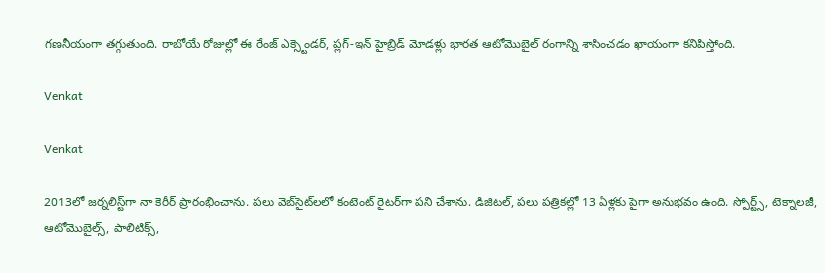గణనీయంగా తగ్గుతుంది. రాబోయే రోజుల్లో ఈ రేంజ్ ఎక్స్టెండర్, ప్లగ్-ఇన్ హైబ్రిడ్ మోడళ్లు భారత ఆటోమొబైల్ రంగాన్ని శాసించడం ఖాయంగా కనిపిస్తోంది.

Venkat

Venkat

2013లో జర్నలిస్ట్‌గా నా కెరీర్ ప్రారంభించాను. పలు వెబ్‌సైట్‌లలో కంటెంట్ రైటర్‌గా పని చేశాను. డిజిటల్‌, పలు పత్రికల్లో 13 ఏళ్లకు పైగా అనుభవం ఉంది. స్పోర్ట్స్, టెక్నాలజీ, ఆటోమొబైల్స్, పాలిటిక్స్,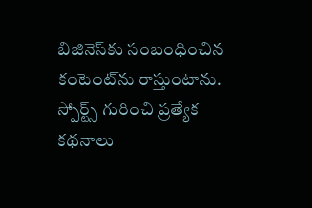బిజినెస్‌కు సంబంధించిన కంటెంట్‌ను రాస్తుంటాను. స్పోర్ట్స్ గురించి ప్రత్యేక కథనాలు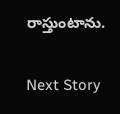రాస్తుంటాను.

Next Story